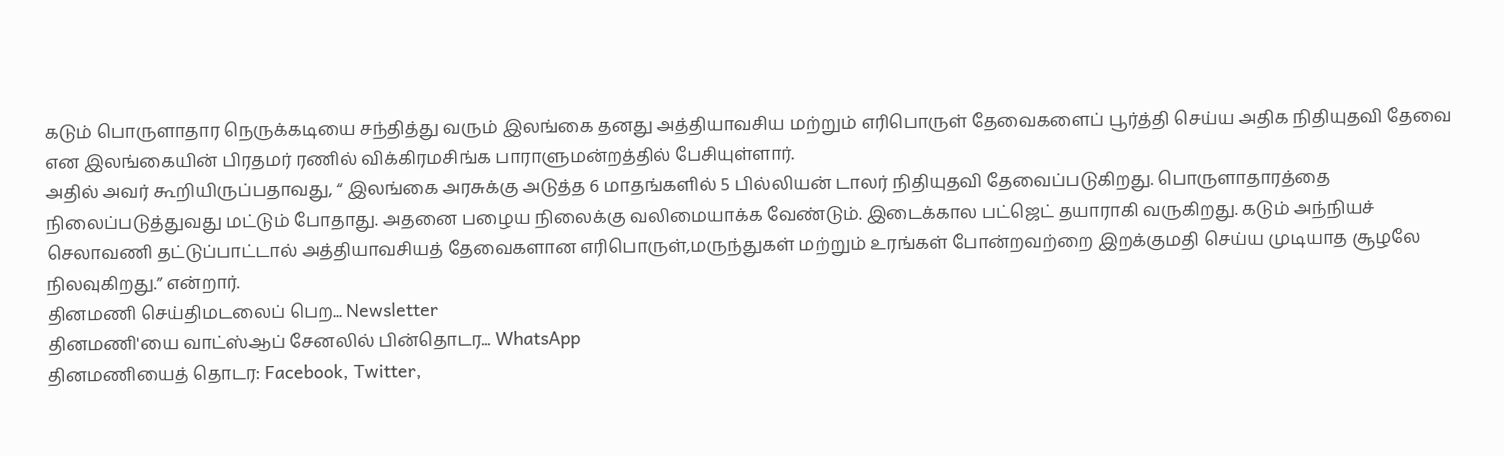கடும் பொருளாதார நெருக்கடியை சந்தித்து வரும் இலங்கை தனது அத்தியாவசிய மற்றும் எரிபொருள் தேவைகளைப் பூர்த்தி செய்ய அதிக நிதியுதவி தேவை என இலங்கையின் பிரதமர் ரணில் விக்கிரமசிங்க பாராளுமன்றத்தில் பேசியுள்ளார்.
அதில் அவர் கூறியிருப்பதாவது, “ இலங்கை அரசுக்கு அடுத்த 6 மாதங்களில் 5 பில்லியன் டாலர் நிதியுதவி தேவைப்படுகிறது. பொருளாதாரத்தை நிலைப்படுத்துவது மட்டும் போதாது. அதனை பழைய நிலைக்கு வலிமையாக்க வேண்டும். இடைக்கால பட்ஜெட் தயாராகி வருகிறது. கடும் அந்நியச் செலாவணி தட்டுப்பாட்டால் அத்தியாவசியத் தேவைகளான எரிபொருள்,மருந்துகள் மற்றும் உரங்கள் போன்றவற்றை இறக்குமதி செய்ய முடியாத சூழலே நிலவுகிறது.” என்றார்.
தினமணி செய்திமடலைப் பெற... Newsletter
தினமணி'யை வாட்ஸ்ஆப் சேனலில் பின்தொடர... WhatsApp
தினமணியைத் தொடர: Facebook, Twitter,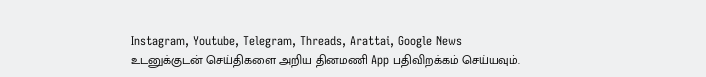Instagram, Youtube, Telegram, Threads, Arattai, Google News
உடனுக்குடன் செய்திகளை அறிய தினமணி App பதிவிறக்கம் செய்யவும்.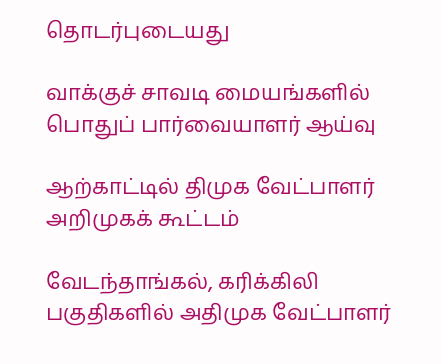தொடர்புடையது

வாக்குச் சாவடி மையங்களில் பொதுப் பார்வையாளர் ஆய்வு

ஆற்காட்டில் திமுக வேட்பாளர் அறிமுகக் கூட்டம்

வேடந்தாங்கல், கரிக்கிலி பகுதிகளில் அதிமுக வேட்பாளர்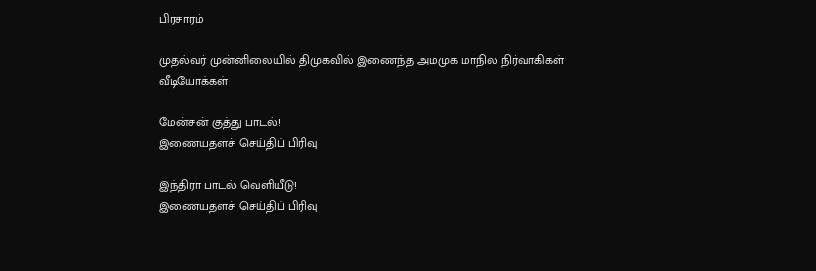பிரசாரம்

முதல்வர் முன்னிலையில் திமுகவில் இணைந்த அமமுக மாநில நிர்வாகிகள்
வீடியோக்கள்

மேன்சன் குத்து பாடல்!
இணையதளச் செய்திப் பிரிவு

இந்திரா பாடல் வெளியீடு!
இணையதளச் செய்திப் பிரிவு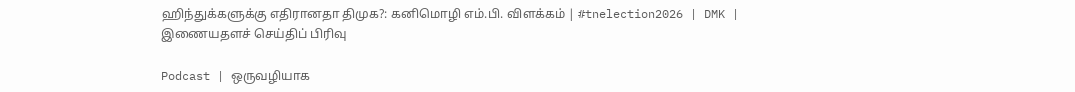ஹிந்துக்களுக்கு எதிரானதா திமுக?: கனிமொழி எம்.பி. விளக்கம் | #tnelection2026 | DMK |
இணையதளச் செய்திப் பிரிவு

Podcast | ஒருவழியாக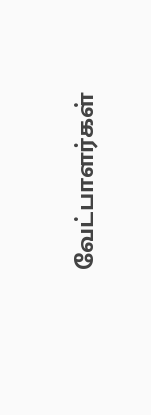வேட்பாளர்கள்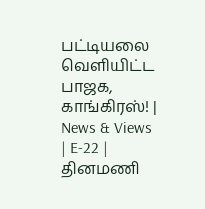பட்டியலை வெளியிட்ட பாஜக, காங்கிரஸ்! | News & Views | E-22 |
தினமணி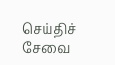செய்திச் சேவை